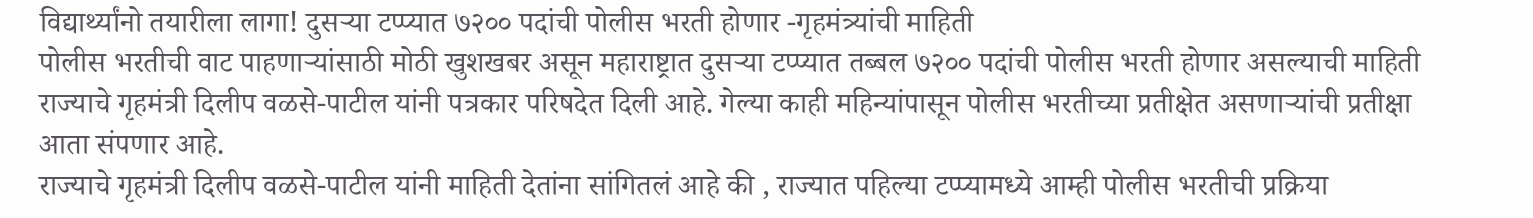विद्यार्थ्यांनो तयारीला लागा! दुसऱ्या टप्प्यात ७२०० पदांची पोलीस भरती होणार -गृहमंत्र्यांची माहिती
पोलीस भरतीची वाट पाहणाऱ्यांसाठी मोठी खुशखबर असून महाराष्ट्रात दुसऱ्या टप्प्यात तब्बल ७२०० पदांची पोलीस भरती होणार असल्याची माहिती राज्याचे गृहमंत्री दिलीप वळसे-पाटील यांनी पत्रकार परिषदेत दिली आहे. गेल्या काही महिन्यांपासून पोलीस भरतीच्या प्रतीक्षेत असणाऱ्यांची प्रतीक्षा आता संपणार आहे.
राज्याचे गृहमंत्री दिलीप वळसे-पाटील यांनी माहिती देतांना सांगितलं आहे की , राज्यात पहिल्या टप्प्यामध्ये आम्ही पोलीस भरतीची प्रक्रिया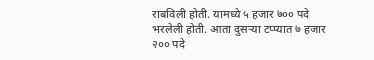राबविली होती. यामध्ये ५ हजार ७०० पदे भरलेली होती. आता दुसऱ्या टप्प्यात ७ हजार २०० पदे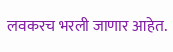लवकरच भरली जाणार आहेत.